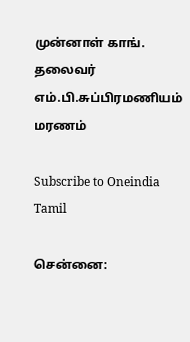முன்னாள் காங். தலைவர் எம்.பி.சுப்பிரமணியம் மரணம்

Subscribe to Oneindia Tamil

சென்னை: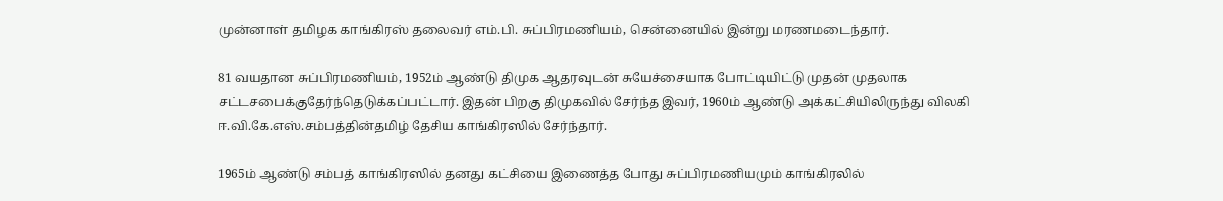முன்னாள் தமிழக காங்கிரஸ் தலைவர் எம்.பி. சுப்பிரமணியம், சென்னையில் இன்று மரணமடைந்தார்.

81 வயதான சுப்பிரமணியம், 1952ம் ஆண்டு திமுக ஆதரவுடன் சுயேச்சையாக போட்டியிட்டு முதன் முதலாக சட்டசபைக்குதேர்ந்தெடுக்கப்பட்டார். இதன் பிறகு திமுகவில் சேர்ந்த இவர், 1960ம் ஆண்டு அக்கட்சியிலிருந்து விலகி ஈ.வி.கே.எஸ்.சம்பத்தின்தமிழ் தேசிய காங்கிரஸில் சேர்ந்தார்.

1965ம் ஆண்டு சம்பத் காங்கிரஸில் தனது கட்சியை இணைத்த போது சுப்பிரமணியமும் காங்கிரலில்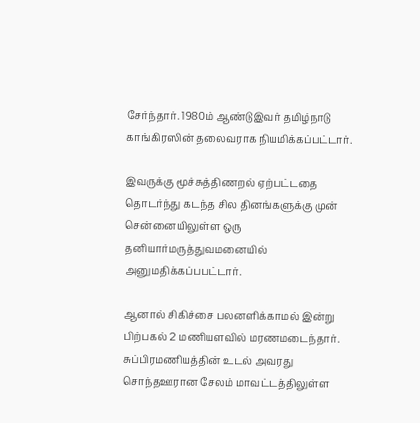சேர்ந்தார். 1980ம் ஆண்டுஇவர் தமிழ்நாடு காங்கிரஸின் தலைவராக நியமிக்கப்பட்டார்.

இவருக்கு மூச்சுத்திணறல் ஏற்பட்டதை தொடர்ந்து கடந்த சில தினங்களுக்கு முன் சென்னையிலுள்ள ஒரு தனியார்மருத்துவமனையில் அனுமதிக்கப்பபட்டார்.

ஆனால் சிகிச்சை பலனளிக்காமல் இன்று பிற்பகல் 2 மணியளவில் மரணமடைந்தார். சுப்பிரமணியத்தின் உடல் அவரது சொந்தஊரான சேலம் மாவட்டத்திலுள்ள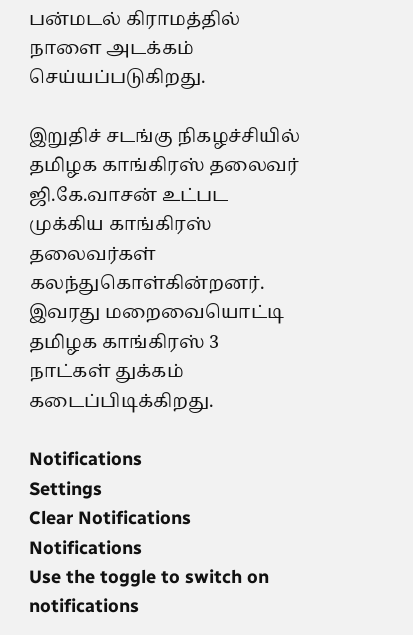பன்மடல் கிராமத்தில் நாளை அடக்கம் செய்யப்படுகிறது.

இறுதிச் சடங்கு நிகழச்சியில் தமிழக காங்கிரஸ் தலைவர் ஜி.கே.வாசன் உட்பட முக்கிய காங்கிரஸ் தலைவர்கள் கலந்துகொள்கின்றனர். இவரது மறைவையொட்டி தமிழக காங்கிரஸ் 3 நாட்கள் துக்கம் கடைப்பிடிக்கிறது.

Notifications
Settings
Clear Notifications
Notifications
Use the toggle to switch on notifications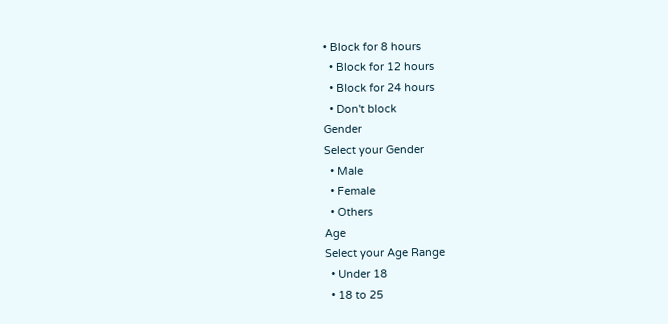• Block for 8 hours
  • Block for 12 hours
  • Block for 24 hours
  • Don't block
Gender
Select your Gender
  • Male
  • Female
  • Others
Age
Select your Age Range
  • Under 18
  • 18 to 25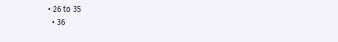• 26 to 35
  • 36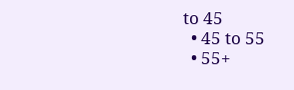to 45
  • 45 to 55
  • 55+